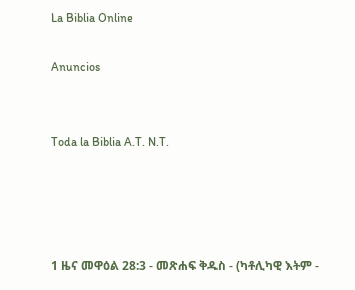La Biblia Online

Anuncios


Toda la Biblia A.T. N.T.




1 ዜና መዋዕል 28:3 - መጽሐፍ ቅዱስ - (ካቶሊካዊ እትም -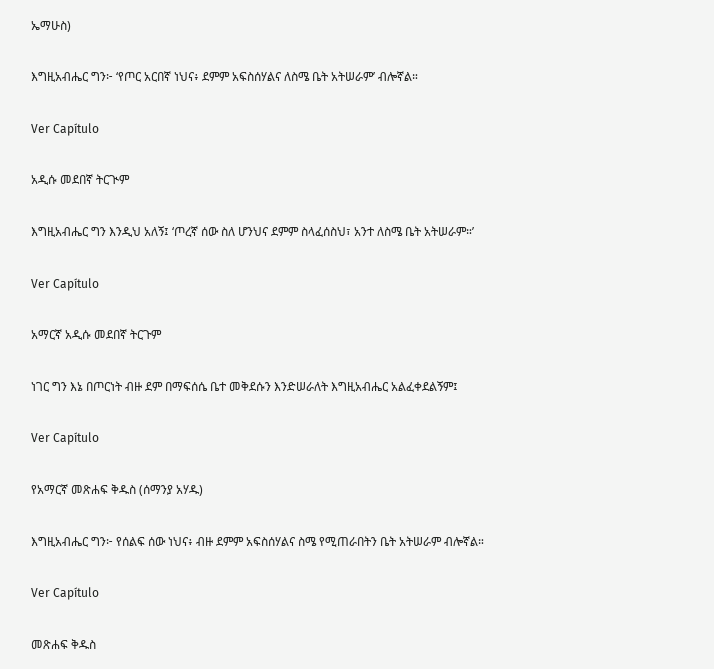ኤማሁስ)

እግዚአብሔር ግን፦ ‘የጦር አርበኛ ነህና፥ ደምም አፍስሰሃልና ለስሜ ቤት አትሠራም’ ብሎኛል።

Ver Capítulo

አዲሱ መደበኛ ትርጒም

እግዚአብሔር ግን እንዲህ አለኝ፤ ‘ጦረኛ ሰው ስለ ሆንህና ደምም ስላፈሰስህ፣ አንተ ለስሜ ቤት አትሠራም።’

Ver Capítulo

አማርኛ አዲሱ መደበኛ ትርጉም

ነገር ግን እኔ በጦርነት ብዙ ደም በማፍሰሴ ቤተ መቅደሱን እንድሠራለት እግዚአብሔር አልፈቀደልኝም፤

Ver Capítulo

የአማርኛ መጽሐፍ ቅዱስ (ሰማንያ አሃዱ)

እግዚአብሔር ግን፦ የሰልፍ ሰው ነህና፥ ብዙ ደምም አፍስሰሃልና ስሜ የሚጠራበትን ቤት አትሠራም ብሎኛል።

Ver Capítulo

መጽሐፍ ቅዱስ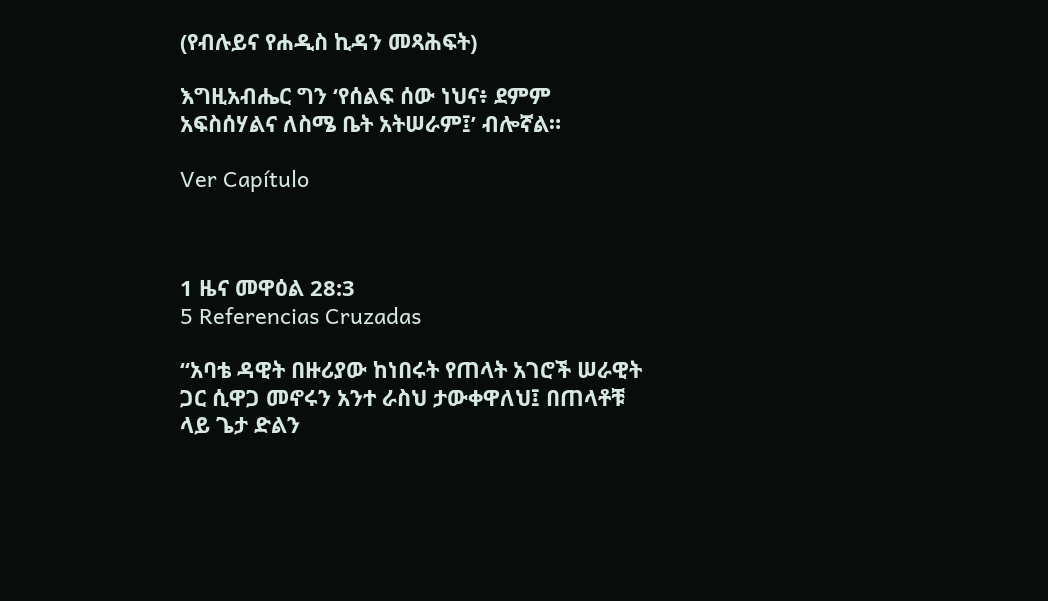(የብሉይና የሐዲስ ኪዳን መጻሕፍት)

እግዚአብሔር ግን ‘የሰልፍ ሰው ነህና፥ ደምም አፍስሰሃልና ለስሜ ቤት አትሠራም፤’ ብሎኛል።

Ver Capítulo



1 ዜና መዋዕል 28:3
5 Referencias Cruzadas

“አባቴ ዳዊት በዙሪያው ከነበሩት የጠላት አገሮች ሠራዊት ጋር ሲዋጋ መኖሩን አንተ ራስህ ታውቀዋለህ፤ በጠላቶቹ ላይ ጌታ ድልን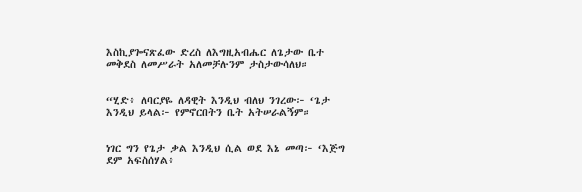እስኪያጐናጽፈው ድረስ ለእግዚአብሔር ለጌታው ቤተ መቅደስ ለመሥራት አለመቻሉንም ታስታውሳለህ።


“ሂድ፥ ለባርያዬ ለዳዊት እንዲህ ብለህ ንገረው፦ ‘ጌታ እንዲህ ይላል፦ የምኖርበትን ቤት አትሠራልኝም።


ነገር ግን የጌታ ቃል እንዲህ ሲል ወደ እኔ መጣ፦ ‘እጅግ ደም አፍስሰሃል፥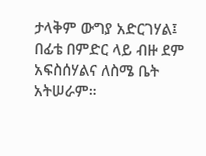ታላቅም ውግያ አድርገሃል፤ በፊቴ በምድር ላይ ብዙ ደም አፍስሰሃልና ለስሜ ቤት አትሠራም።